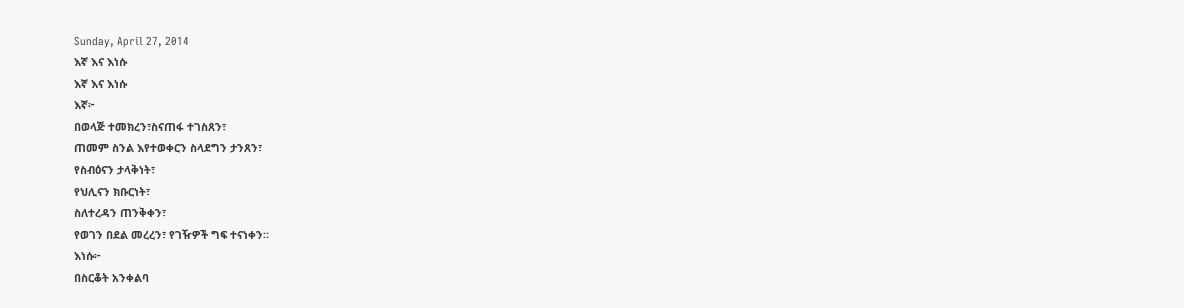Sunday, April 27, 2014
እኛ እና እነሱ
እኛ እና እነሱ
እኛ፦
በወላጅ ተመክረን፣ስናጠፋ ተገስጸን፣
ጠመም ስንል እየተወቀርን ስላደግን ታንጸን፣
የስብዕናን ታላቅነት፣
የህሊናን ክቡርነት፣
ስለተረዳን ጠንቅቀን፣
የወገን በደል መረረን፣ የገዥዎች ግፍ ተናነቀን።
እነሱ፦
በስርቆት አንቀልባ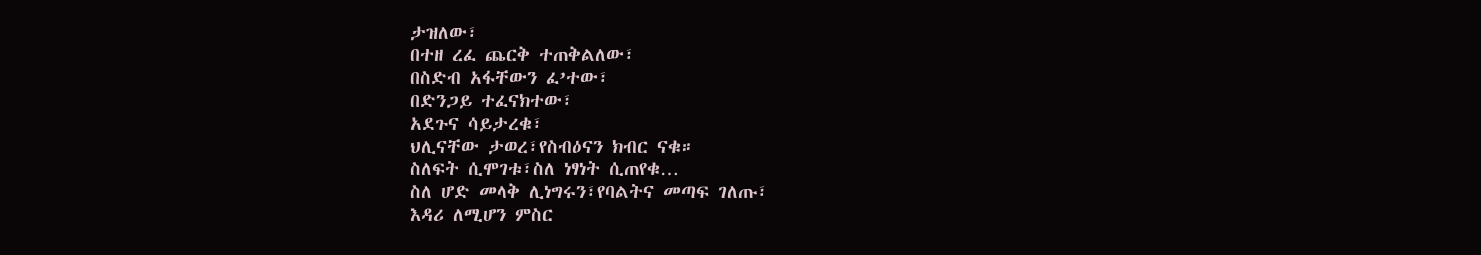ታዝለው፣
በተዘ ረፈ ጨርቅ ተጠቅልለው፣
በስድብ አፋቸውን ፈ’ተው፣
በድንጋይ ተፈናክተው፣
አደጉና ሳይታረቁ፣
ህሊናቸው ታወረ፣የስብዕናን ክብር ናቁ።
ስለፍት ሲሞገቱ፣ስለ ነፃነት ሲጠየቁ…
ስለ ሆድ መላቅ ሊነግሩን፣የባልትና መጣፍ ገለጡ፣
እዳሪ ለሚሆን ምስር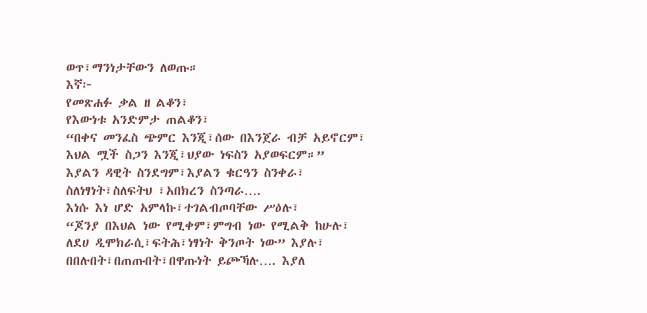ወጥ፣ማንነታቸውን ለወጡ።
እኛ፦
የመጽሐፉ ቃል ዘ ልቆን፣
የእውነቱ አንድምታ ጠልቆን፣
“በቀና መንፈስ ጭምር እንጂ፣ሰው በእንጀራ ብቻ አይኖርም፣
እህል ሟች ስጋን እንጂ፣ህያው ነፍስን አያወፍርም።”
እያልን ዳዊት ስንደግም፣እያልን ቁርዓን ስንቀራ፣
ስለነፃነት፣ስለፍትህ ፣አበክረን ስንጣራ….
እነሱ እነ ሆድ አምላኩ፣ተገልብጦባቸው ሥዕሉ፣
“ጆንያ በእህል ነው የሚቀም፣ምግብ ነው የሚልቅ ከሁሉ፣
ለደሀ ዲሞክራሲ፣ፍትሕ፣ነፃነት ቅንጦት ነው” እያሉ፣
በበሉበት፣በጠጡበት፣በዋጡነት ይጮኻሉ…. እያለ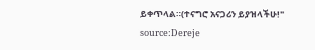ይቀጥላል።(ተናግሮ አናጋሪን ይያዝላችሁ!"
source:Dereje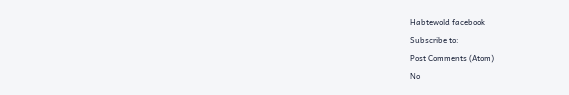Habtewold facebook
Subscribe to:
Post Comments (Atom)
No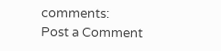comments:
Post a Comment